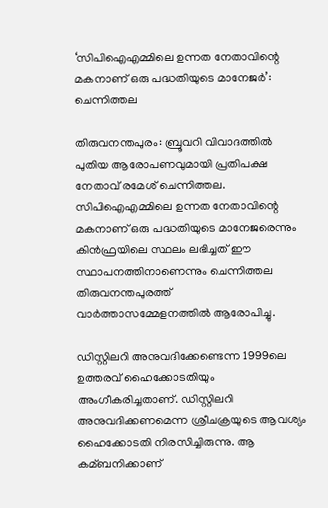‘സിപിഐഎമ്മിലെ ഉന്നത നേതാവിന്റെ മകനാണ് ഒരു പദ്ധതിയുടെ മാനേജര്‍’: ചെന്നിത്തല

തിരുവനന്തപുരം: ബ്രൂവറി വിവാദത്തില്‍ പുതിയ ആരോപണവുമായി പ്രതിപക്ഷ നേതാവ് രമേശ് ചെന്നിത്തല. സിപിഐഎമ്മിലെ ഉന്നത നേതാവിന്റെ മകനാണ് ഒരു പദ്ധതിയുടെ മാനേജരെന്നും കിന്‍ഫ്രയിലെ സ്ഥലം ലഭിച്ചത് ഈ സ്ഥാപനത്തിനാണെന്നും ചെന്നിത്തല തിരുവനന്തപുരത്ത് വാര്‍ത്താസമ്മേളനത്തില്‍ ആരോപിച്ചു.

ഡിസ്റ്റിലറി അനുവദിക്കേണ്ടെന്ന 1999ലെ ഉത്തരവ് ഹൈക്കോടതിയും അംഗീകരിച്ചതാണ്. ഡിസ്റ്റിലറി അനുവദിക്കണമെന്ന ശ്രീചക്രയുടെ ആവശ്യം ഹൈക്കോടതി നിരസിച്ചിരുന്നു. ആ കമ്ബനിക്കാണ്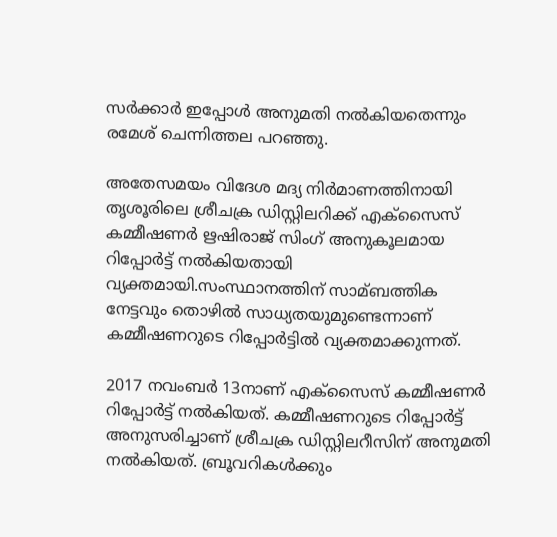സര്‍ക്കാര്‍ ഇപ്പോള്‍ അനുമതി നല്‍കിയതെന്നും രമേശ് ചെന്നിത്തല പറഞ്ഞു.

അതേസമയം വിദേശ മദ്യ നിര്‍മാണത്തിനായി തൃശൂരിലെ ശ്രീചക്ര ഡിസ്റ്റിലറിക്ക് എക്‌സൈസ് കമ്മീഷണര്‍ ഋഷിരാജ് സിംഗ് അനുകൂലമായ റിപ്പോര്‍ട്ട് നല്‍കിയതായി വ്യക്തമായി.സംസ്ഥാനത്തിന് സാമ്ബത്തിക നേട്ടവും തൊഴില്‍ സാധ്യതയുമുണ്ടെന്നാണ് കമ്മീഷണറുടെ റിപ്പോര്‍ട്ടില്‍ വ്യക്തമാക്കുന്നത്.

2017 നവംബര്‍ 13നാണ് എക്‌സൈസ് കമ്മീഷണര്‍ റിപ്പോര്‍ട്ട് നല്‍കിയത്. കമ്മീഷണറുടെ റിപ്പോര്‍ട്ട് അനുസരിച്ചാണ് ശ്രീചക്ര ഡിസ്റ്റിലറീസിന് അനുമതി നല്‍കിയത്. ബ്രൂവറികള്‍ക്കും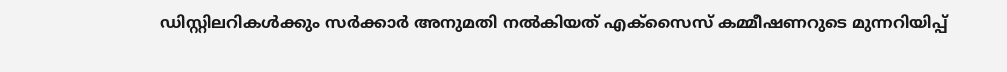ഡിസ്റ്റിലറികള്‍ക്കും സര്‍ക്കാര്‍ അനുമതി നല്‍കിയത് എക്‌സൈസ് കമ്മീഷണറുടെ മുന്നറിയിപ്പ്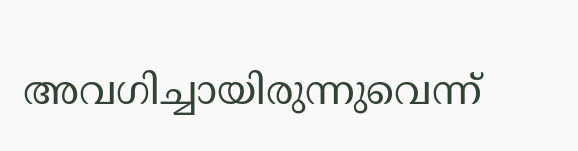അവഗിച്ചായിരുന്നുവെന്ന്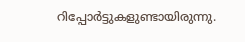റിപ്പോര്‍ട്ടുകളുണ്ടായിരുന്നു.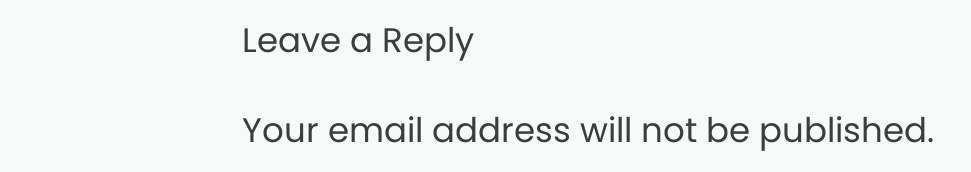Leave a Reply

Your email address will not be published.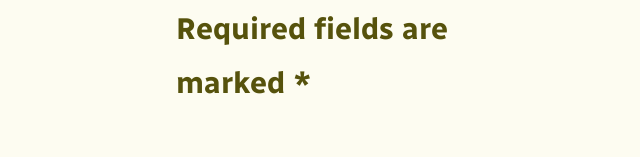Required fields are marked *